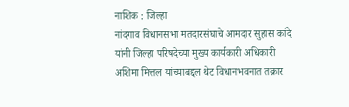नाशिक : जिल्हा
नांदगाव विधानसभा मतदारसंघाचे आमदार सुहास कांदे यांनी जिल्हा परिषदेच्या मुख्य कार्यकारी अधिकारी अशिमा मित्तल यांच्याबद्दल थेट विधानभवनात तक्रार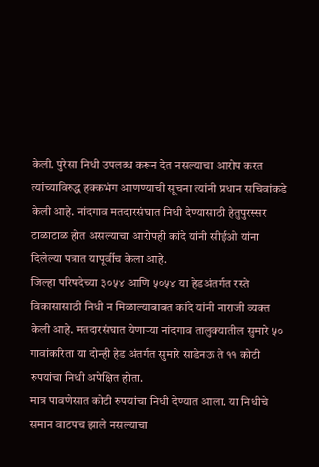केली. पुरेसा निधी उपलब्ध करून देत नसल्याचा आरोप करत त्यांच्याविरुद्ध हक्कभंग आणण्याची सूचना त्यांनी प्रधान सचिवांकडे केली आहे. नांदगाव मतदारसंघात निधी देण्यासाठी हेतुपुरस्सर टाळाटाळ होत असल्याचा आरोपही कांदे यांनी सीईओ यांना दिलेल्या पत्रात यापूर्वीच केला आहे.
जिल्हा परिषदेच्या ३०५४ आणि ५०५४ या हेडअंतर्गत रस्ते विकासासाठी निधी न मिळाल्याबाबत कांदे यांनी नाराजी व्यक्त केली आहे. मतदारसंघात येणाऱ्या नांदगाव तालुक्यातील सुमारे ५० गावांकरिता या दोन्ही हेड अंतर्गत सुमारे साडेनऊ ते ११ कोटी रुपयांचा निधी अपेक्षित होता.
मात्र पावणेसात कोटी रुपयांचा निधी देण्यात आला. या निधीचे समान वाटपच झाले नसल्याचा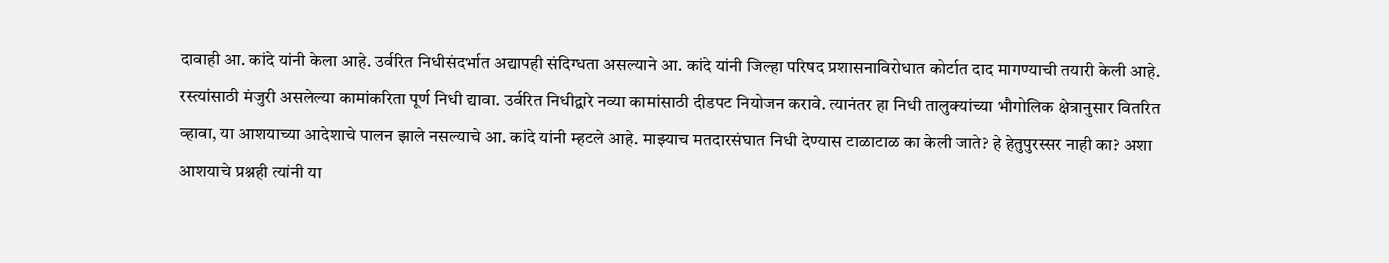दावाही आ. कांदे यांनी केला आहे. उर्वरित निधीसंदर्भात अद्यापही संदिग्धता असल्याने आ. कांदे यांनी जिल्हा परिषद प्रशासनाविरोधात कोर्टात दाद मागण्याची तयारी केली आहे. रस्त्यांसाठी मंजुरी असलेल्या कामांकरिता पूर्ण निधी द्यावा. उर्वरित निधीद्वारे नव्या कामांसाठी दीडपट नियोजन करावे. त्यानंतर हा निधी तालुक्यांच्या भौगोलिक क्षेत्रानुसार वितरित व्हावा, या आशयाच्या आदेशाचे पालन झाले नसल्याचे आ. कांदे यांनी म्हटले आहे. माझ्याच मतदारसंघात निधी देण्यास टाळाटाळ का केली जाते? हे हेतुपुरस्सर नाही का? अशा आशयाचे प्रश्नही त्यांनी या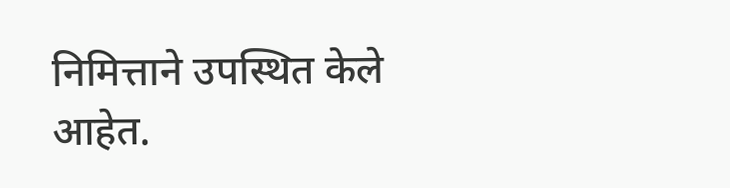निमित्ताने उपस्थित केले आहेत.